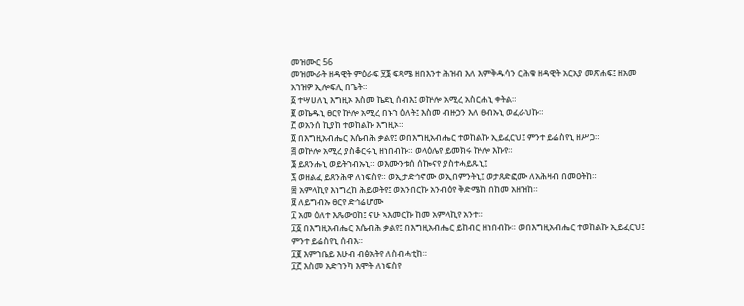መዝሙር 56
መዝሙራት ዘዳዊት ምዕራፍ ፶፮ ፍጻሜ ዘበእንተ ሕዝብ እለ እምቅዱሳን ርሕቁ ዘዳዊት አርአያ መጽሐፍ፤ ዘአመ አኀዝዎ ኢሎፍሊ በጌት።
፩ ተሣሀለኒ እግዚኦ እስመ ኬደኒ ሰብእ፤ ወኵሎ አሚረ አስርሐኒ ቀትል።
፪ ወኬዱኒ ፀርየ ኵሎ አሚረ በኑኀ ዕለት፤ እስመ ብዙኃን እለ ፀብኡኒ ወፈራህኩ።
፫ ወአንሰ ኪያከ ተወከልኩ እግዚኦ።
፬ በእግዚአብሔር እሴብሕ ቃልየ፤ ወበእግዚአብሔር ተወከልኩ ኢይፈርህ፤ ምንተ ይሬስየኒ ዘሥጋ።
፭ ወኵሎ አሚረ ያስቆርሩኒ ዘነበብኩ። ወላዕሌየ ይመክሩ ኵሎ እኩየ።
፮ ይጸንሑኒ ወይትኀብኡኒ። ወእሙንቱሰ ሰኰናየ ያስተሓይጹኒ፤
፯ ወዘልፈ ይጸንሕዋ ለነፍስየ። ወኢታድኅኖሙ ወኢበምንትኒ፤ ወታጸድፎሙ ለአሕዛብ በመዐትከ።
፰ አምላኪየ እነግረከ ሕይወትየ፤ ወአንበርኩ አንብዕየ ቅድሜከ በከመ አዘዝከ።
፱ ለይግብኡ ፀርየ ድኅሬሆሙ
፲ አመ ዕለተ እጼውዐከ፤ ናሁ ኣእመርኩ ከመ አምላኪየ አንተ።
፲፩ በእግዚአብሔር እሴብሕ ቃልየ፤ በእግዚአብሔር ይከብር ዘነበብኩ። ወበእግዚአብሔር ተወከልኩ ኢይፈርህ፤ ምንተ ይሬስየኒ ሰብእ።
፲፪ እምኀቤይ እሁብ ብፅአትየ ለስብሓቲከ።
፲፫ እስመ አድኀንካ እሞት ለነፍስየ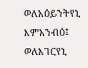ወለአዕይንትየኒ እምአንብዕ፤ ወለእገርየኒ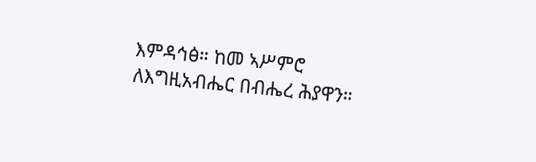እምዳኅፅ። ከመ ኣሥምሮ ለእግዚአብሔር በብሔረ ሕያዋን።